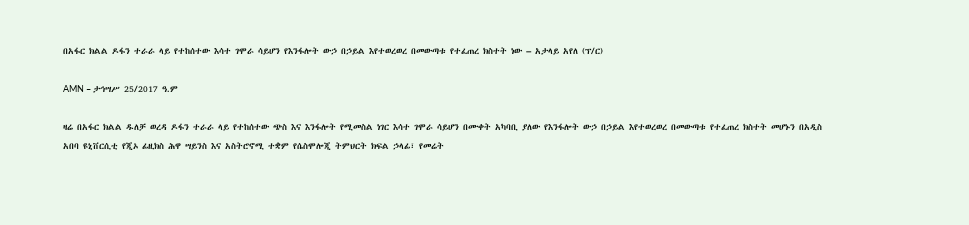በአፋር ክልል ዶፋን ተራራ ላይ የተከሰተው እሳተ ገሞራ ሳይሆን የእንፋሎት ውኃ በኃይል እየተወረወረ በመውጣቱ የተፈጠረ ክስተት ነው – አታላይ አየለ (ፕ/ር)

AMN – ታኅሣሥ 25/2017 ዓ.ም

ዛሬ በአፋር ክልል ዱለቻ ወረዳ ዶፋን ተራራ ላይ የተከሰተው ጭስ እና እንፋሎት የሚመስል ነገር እሳተ ገሞራ ሳይሆን በሙቀት አካባቢ ያለው የእንፋሎት ውኃ በኃይል እየተወረወረ በመውጣቱ የተፈጠረ ክስተት መሆኑን በአዲስ አበባ ዩኒቨርሲቲ የጂኦ ፊዚክስ ሕዋ ሣይንስ እና አስትሮኖሚ ተቋም የሴስሞሎጂ ትምህርት ክፍል ኃላፊ፣ የመሬት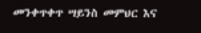መንቀጥቀጥ ሣይንስ መምህር እና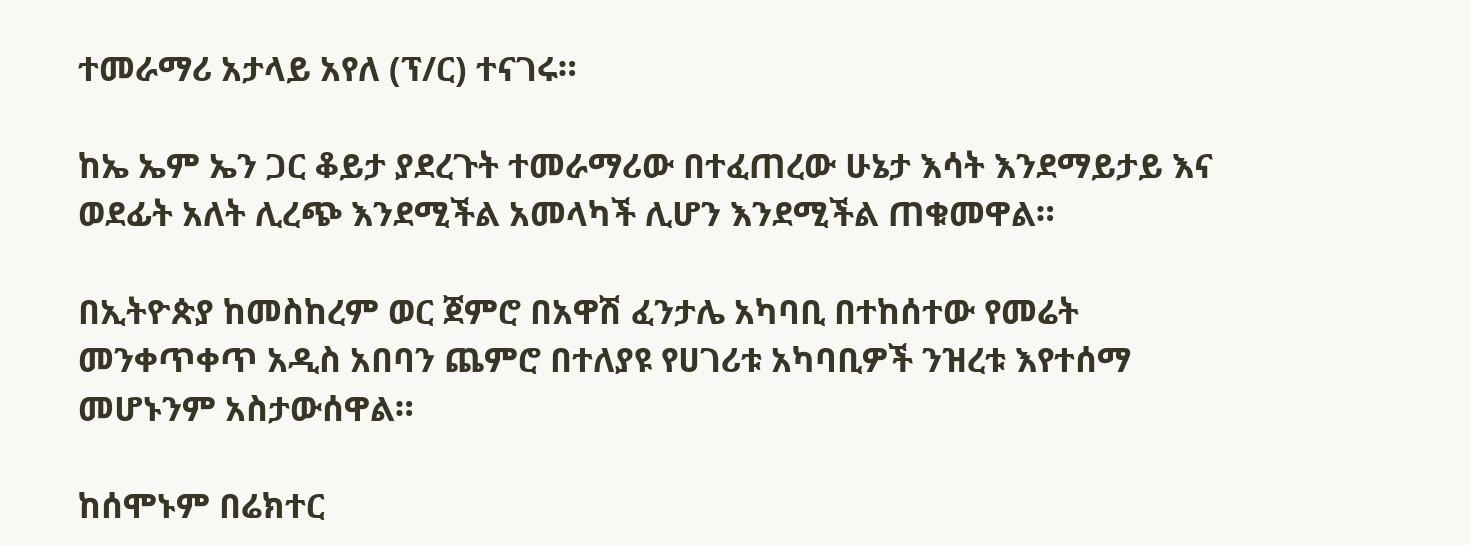ተመራማሪ አታላይ አየለ (ፕ/ር) ተናገሩ።

ከኤ ኤም ኤን ጋር ቆይታ ያደረጉት ተመራማሪው በተፈጠረው ሁኔታ እሳት እንደማይታይ እና ወደፊት አለት ሊረጭ እንደሚችል አመላካች ሊሆን እንደሚችል ጠቁመዋል።

በኢትዮጵያ ከመስከረም ወር ጀምሮ በአዋሽ ፈንታሌ አካባቢ በተከሰተው የመሬት መንቀጥቀጥ አዲስ አበባን ጨምሮ በተለያዩ የሀገሪቱ አካባቢዎች ንዝረቱ እየተሰማ መሆኑንም አስታውሰዋል።

ከሰሞኑም በሬክተር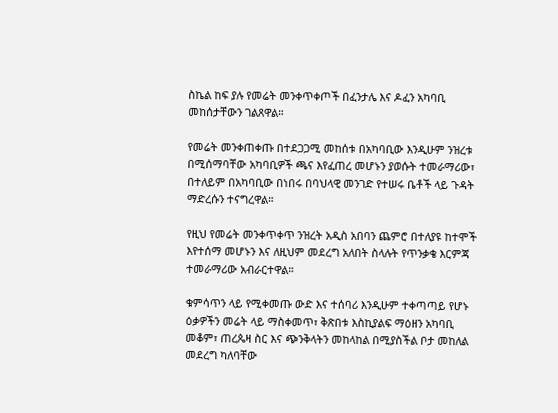ስኬል ከፍ ያሉ የመሬት መንቀጥቀጦች በፈንታሌ እና ዶፈን አካባቢ መከሰታቸውን ገልጸዋል።

የመሬት መንቀጠቀጡ በተደጋጋሚ መከሰቱ በአካባቢው እንዲሁም ንዝረቱ በሚሰማባቸው አካባቢዎች ጫና እየፈጠረ መሆኑን ያወሱት ተመራማሪው፣ በተለይም በአካባቢው በነበሩ በባህላዊ መንገድ የተሠሩ ቤቶች ላይ ጉዳት ማድረሱን ተናግረዋል።

የዚህ የመሬት መንቀጥቀጥ ንዝረት አዲስ አበባን ጨምሮ በተለያዩ ከተሞች እየተሰማ መሆኑን እና ለዚህም መደረግ አለበት ስላሉት የጥንቃቄ እርምጃ ተመራማሪው አብራርተዋል።

ቁምሳጥን ላይ የሚቀመጡ ውድ እና ተሰባሪ እንዲሁም ተቀጣጣይ የሆኑ ዕቃዎችን መሬት ላይ ማስቀመጥ፣ ቅጽበቱ እስኪያልፍ ማዕዘን አካባቢ መቆም፣ ጠረጴዛ ስር እና ጭንቅላትን መከላከል በሚያስችል ቦታ መከለል መደረግ ካለባቸው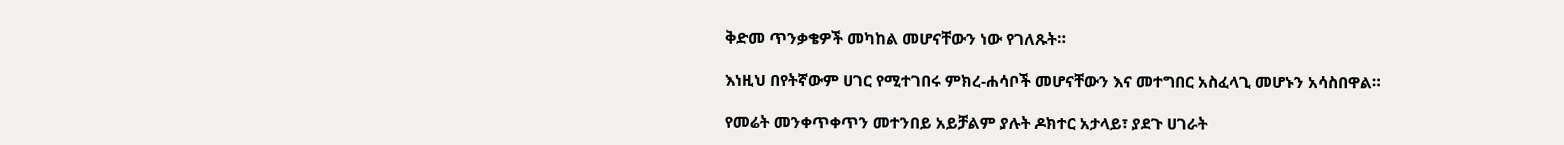ቅድመ ጥንቃቄዎች መካከል መሆናቸውን ነው የገለጹት።

እነዚህ በየትኛውም ሀገር የሚተገበሩ ምክረ-ሐሳቦች መሆናቸውን እና መተግበር አስፈላጊ መሆኑን አሳስበዋል።

የመሬት መንቀጥቀጥን መተንበይ አይቻልም ያሉት ዶክተር አታላይ፣ ያደጉ ሀገራት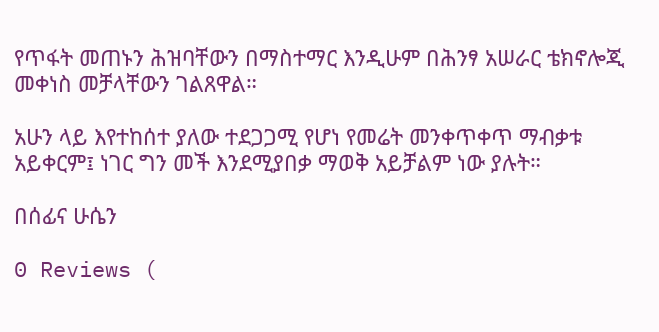የጥፋት መጠኑን ሕዝባቸውን በማስተማር እንዲሁም በሕንፃ አሠራር ቴክኖሎጂ መቀነስ መቻላቸውን ገልጸዋል።

አሁን ላይ እየተከሰተ ያለው ተደጋጋሚ የሆነ የመሬት መንቀጥቀጥ ማብቃቱ አይቀርም፤ ነገር ግን መች እንደሚያበቃ ማወቅ አይቻልም ነው ያሉት።

በሰፊና ሁሴን

0 Reviews (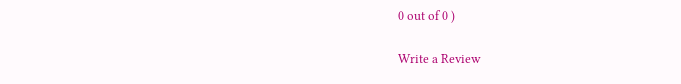0 out of 0 )

Write a Review